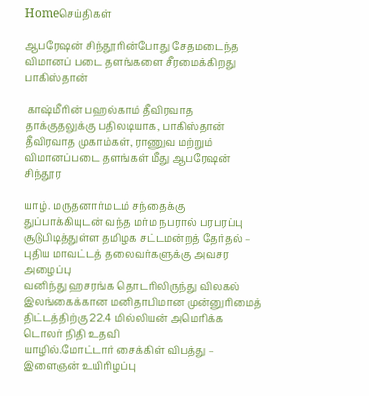Homeசெய்திகள்

ஆபரேஷன் சிந்தூரின்போது சேதமடைந்த விமானப் படை தளங்களை சீரமைக்கிறது பாகிஸ்தான்

 காஷ்மீரின் பஹல்காம் தீவிரவாத தாக்குதலுக்கு பதிலடியாக, பாகிஸ்தான் தீவிரவாத முகாம்கள், ராணுவ மற்றும் விமானப்படை தளங்கள் மீது ஆபரேஷன் சிந்தூர

யாழ். மருதனார்மடம் சந்தைக்கு துப்பாக்கியுடன் வந்த மர்ம நபரால் பரபரப்பு
சூடுபிடித்துள்ள தமிழக சட்டமன்றத் தேர்தல் – புதிய மாவட்டத் தலைவர்களுக்கு அவசர அழைப்பு
வனிந்து ஹசரங்க தொடரிலிருந்து விலகல்
இலங்கைக்கான மனிதாபிமான முன்னுரிமைத் திட்டத்திற்கு 22.4 மில்லியன் அமெரிக்க டொலர் நிதி உதவி
யாழில்.மோட்டார் சைக்கிள் விபத்து – இளைஞன் உயிரிழப்பு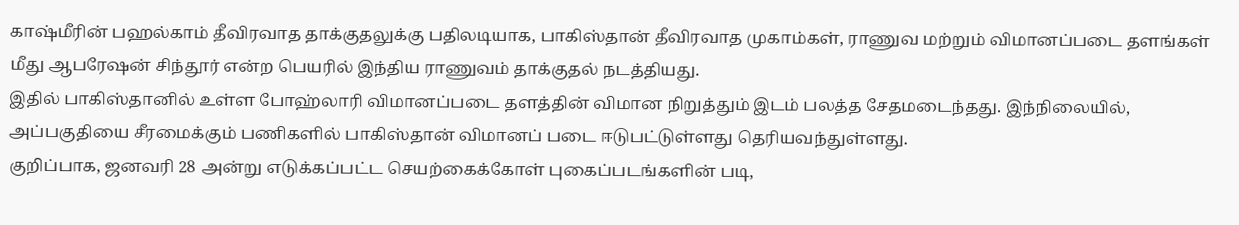காஷ்மீரின் பஹல்காம் தீவிரவாத தாக்குதலுக்கு பதிலடியாக, பாகிஸ்தான் தீவிரவாத முகாம்கள், ராணுவ மற்றும் விமானப்படை தளங்கள் மீது ஆபரேஷன் சிந்தூர் என்ற பெயரில் இந்திய ராணுவம் தாக்குதல் நடத்தியது.
இதில் பாகிஸ்தானில் உள்ள போஹ்லாரி விமானப்படை தளத்தின் விமான நிறுத்தும் இடம் பலத்த சேதமடைந்தது. இந்நிலையில், அப்பகுதியை சீரமைக்கும் பணிகளில் பாகிஸ்தான் விமானப் படை ஈடுபட்டுள்ளது தெரியவந்துள்ளது.
குறிப்பாக, ஜனவரி 28 அன்று எடுக்கப்பட்ட செயற்கைக்கோள் புகைப்படங்களின் படி,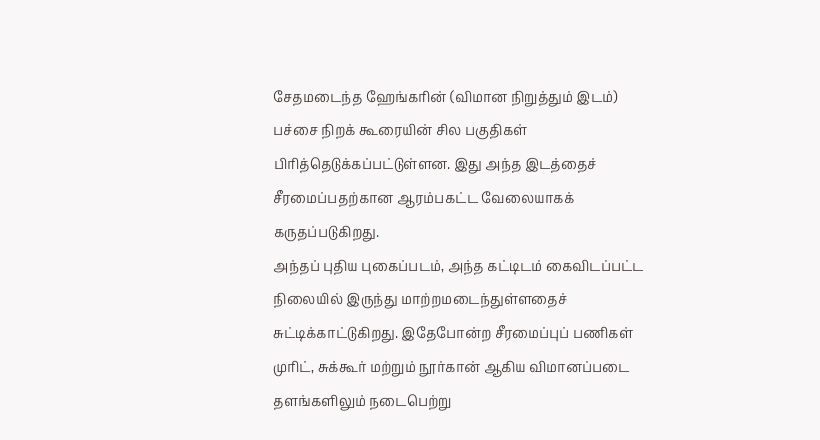சேதமடைந்த ஹேங்கரின் (விமான நிறுத்தும் இடம்) பச்சை நிறக் கூரையின் சில பகுதிகள் பிரித்தெடுக்கப்பட்டுள்ளன. இது அந்த இடத்தைச் சீரமைப்பதற்கான ஆரம்பகட்ட வேலையாகக் கருதப்படுகிறது.
அந்தப் புதிய புகைப்படம், அந்த கட்டிடம் கைவிடப்பட்ட நிலையில் இருந்து மாற்றமடைந்துள்ளதைச் சுட்டிக்காட்டுகிறது. இதேபோன்ற சீரமைப்புப் பணிகள் முரிட், சுக்கூர் மற்றும் நூர்கான் ஆகிய விமானப்படை தளங்களிலும் நடைபெற்று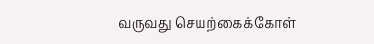வருவது செயற்கைக்கோள்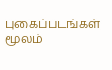புகைப்படங்கள் மூலம்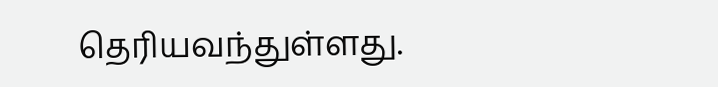தெரியவந்துள்ளது.